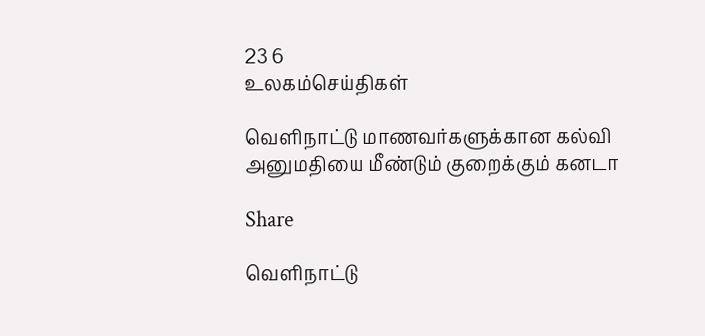23 6
உலகம்செய்திகள்

வெளிநாட்டு மாணவர்களுக்கான கல்வி அனுமதியை மீண்டும் குறைக்கும் கனடா

Share

வெளிநாட்டு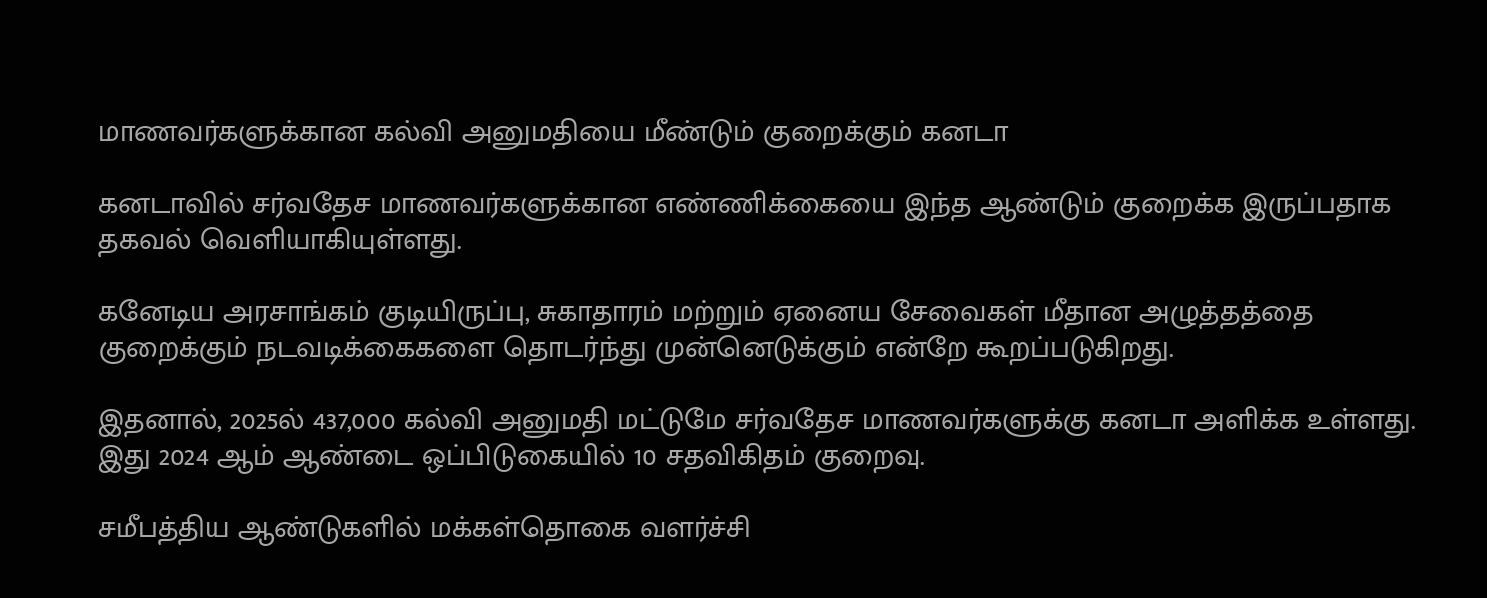மாணவர்களுக்கான கல்வி அனுமதியை மீண்டும் குறைக்கும் கனடா

கனடாவில் சர்வதேச மாணவர்களுக்கான எண்ணிக்கையை இந்த ஆண்டும் குறைக்க இருப்பதாக தகவல் வெளியாகியுள்ளது.

கனேடிய அரசாங்கம் குடியிருப்பு, சுகாதாரம் மற்றும் ஏனைய சேவைகள் மீதான அழுத்தத்தை குறைக்கும் நடவடிக்கைகளை தொடர்ந்து முன்னெடுக்கும் என்றே கூறப்படுகிறது.

இதனால், 2025ல் 437,000 கல்வி அனுமதி மட்டுமே சர்வதேச மாணவர்களுக்கு கனடா அளிக்க உள்ளது. இது 2024 ஆம் ஆண்டை ஒப்பிடுகையில் 10 சதவிகிதம் குறைவு.

சமீபத்திய ஆண்டுகளில் மக்கள்தொகை வளர்ச்சி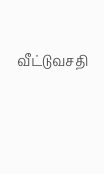வீட்டுவசதி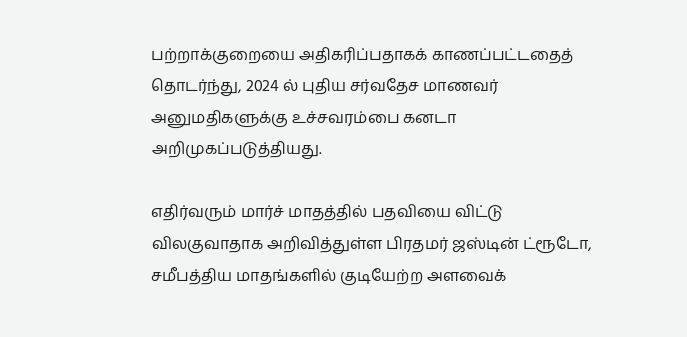பற்றாக்குறையை அதிகரிப்பதாகக் காணப்பட்டதைத் தொடர்ந்து, 2024 ல் புதிய சர்வதேச மாணவர் அனுமதிகளுக்கு உச்சவரம்பை கனடா அறிமுகப்படுத்தியது.

எதிர்வரும் மார்ச் மாதத்தில் பதவியை விட்டு விலகுவாதாக அறிவித்துள்ள பிரதமர் ஜஸ்டின் ட்ரூடோ, சமீபத்திய மாதங்களில் குடியேற்ற அளவைக்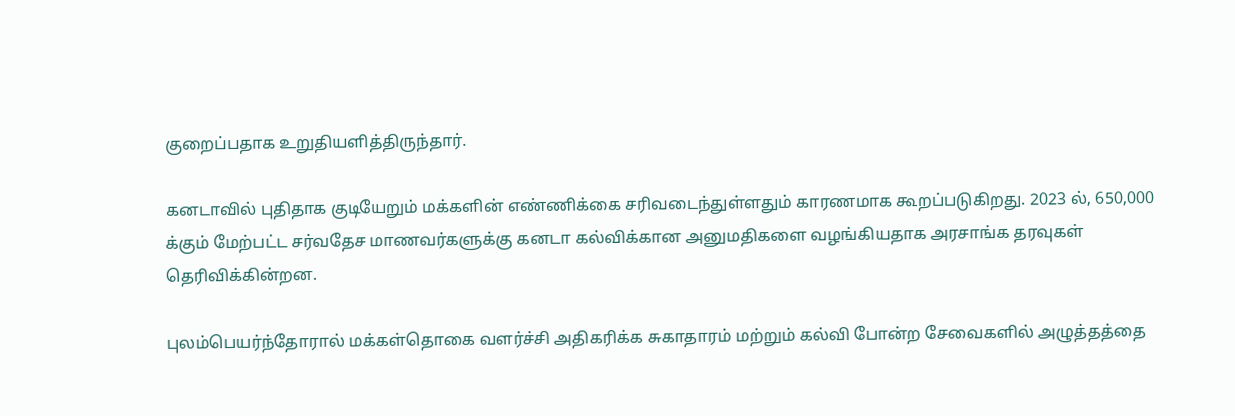குறைப்பதாக உறுதியளித்திருந்தார்.

கனடாவில் புதிதாக குடியேறும் மக்களின் எண்ணிக்கை சரிவடைந்துள்ளதும் காரணமாக கூறப்படுகிறது. 2023 ல், 650,000 க்கும் மேற்பட்ட சர்வதேச மாணவர்களுக்கு கனடா கல்விக்கான அனுமதிகளை வழங்கியதாக அரசாங்க தரவுகள் தெரிவிக்கின்றன.

புலம்பெயர்ந்தோரால் மக்கள்தொகை வளர்ச்சி அதிகரிக்க சுகாதாரம் மற்றும் கல்வி போன்ற சேவைகளில் அழுத்தத்தை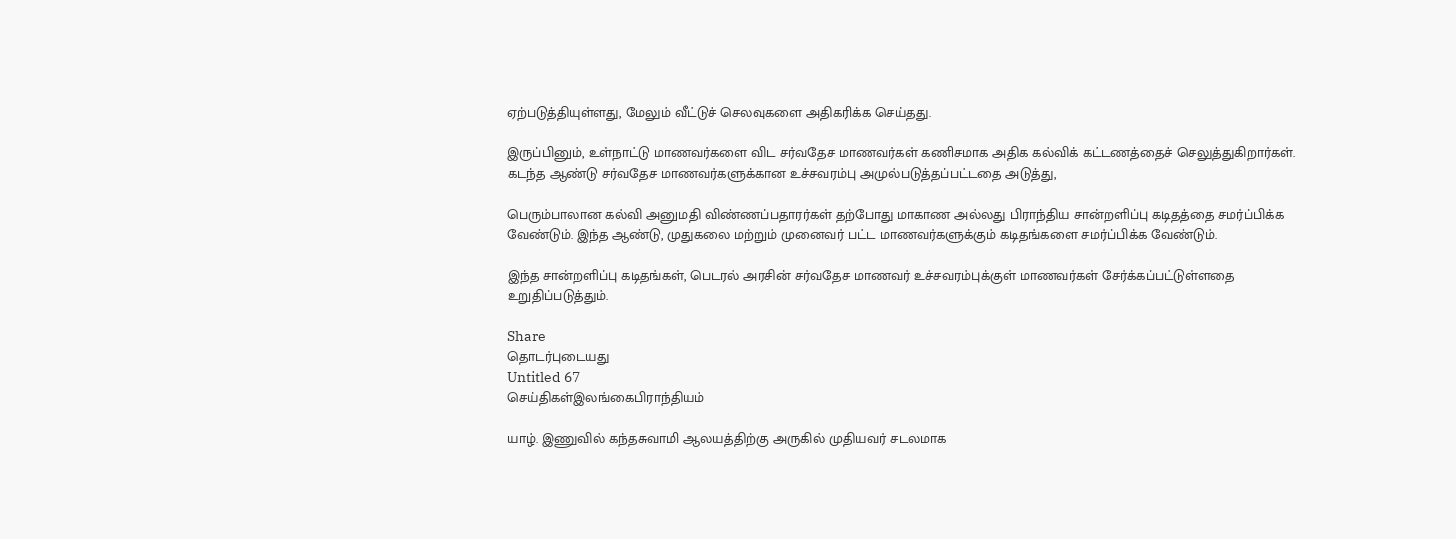ஏற்படுத்தியுள்ளது, மேலும் வீட்டுச் செலவுகளை அதிகரிக்க செய்தது.

இருப்பினும், உள்நாட்டு மாணவர்களை விட சர்வதேச மாணவர்கள் கணிசமாக அதிக கல்விக் கட்டணத்தைச் செலுத்துகிறார்கள். கடந்த ஆண்டு சர்வதேச மாணவர்களுக்கான உச்சவரம்பு அமுல்படுத்தப்பட்டதை அடுத்து,

பெரும்பாலான கல்வி அனுமதி விண்ணப்பதாரர்கள் தற்போது மாகாண அல்லது பிராந்திய சான்றளிப்பு கடிதத்தை சமர்ப்பிக்க வேண்டும். இந்த ஆண்டு, முதுகலை மற்றும் முனைவர் பட்ட மாணவர்களுக்கும் கடிதங்களை சமர்ப்பிக்க வேண்டும்.

இந்த சான்றளிப்பு கடிதங்கள், பெடரல் அரசின் சர்வதேச மாணவர் உச்சவரம்புக்குள் மாணவர்கள் சேர்க்கப்பட்டுள்ளதை உறுதிப்படுத்தும்.

Share
தொடர்புடையது
Untitled 67
செய்திகள்இலங்கைபிராந்தியம்

யாழ். இணுவில் கந்தசுவாமி ஆலயத்திற்கு அருகில் முதியவர் சடலமாக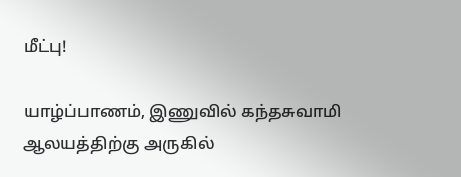மீட்பு!

யாழ்ப்பாணம், இணுவில் கந்தசுவாமி ஆலயத்திற்கு அருகில்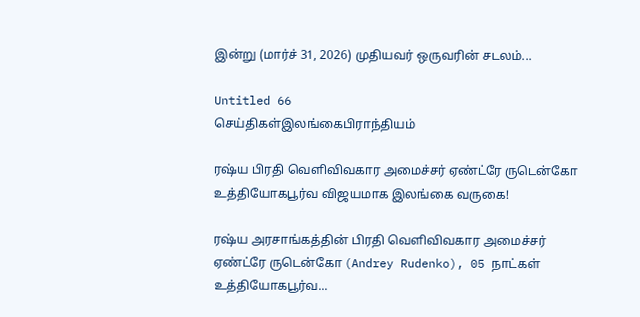இன்று (மார்ச் 31, 2026) முதியவர் ஒருவரின் சடலம்...

Untitled 66
செய்திகள்இலங்கைபிராந்தியம்

ரஷ்ய பிரதி வெளிவிவகார அமைச்சர் ஏண்ட்ரே ருடென்கோ உத்தியோகபூர்வ விஜயமாக இலங்கை வருகை!

ரஷ்ய அரசாங்கத்தின் பிரதி வெளிவிவகார அமைச்சர் ஏண்ட்ரே ருடென்கோ (Andrey Rudenko), 05 நாட்கள் உத்தியோகபூர்வ...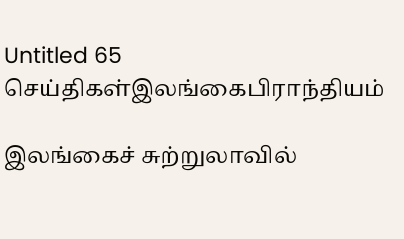Untitled 65
செய்திகள்இலங்கைபிராந்தியம்

இலங்கைச் சுற்றுலாவில்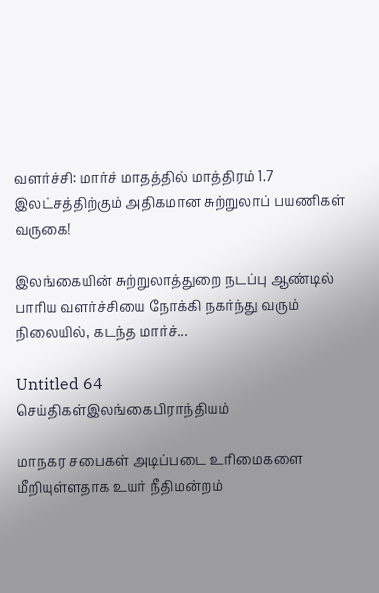வளர்ச்சி: மார்ச் மாதத்தில் மாத்திரம் 1.7 இலட்சத்திற்கும் அதிகமான சுற்றுலாப் பயணிகள் வருகை!

இலங்கையின் சுற்றுலாத்துறை நடப்பு ஆண்டில் பாரிய வளர்ச்சியை நோக்கி நகர்ந்து வரும் நிலையில், கடந்த மார்ச்...

Untitled 64
செய்திகள்இலங்கைபிராந்தியம்

மாநகர சபைகள் அடிப்படை உரிமைகளை மீறியுள்ளதாக உயர் நீதிமன்றம்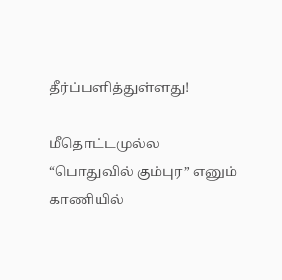தீர்ப்பளித்துள்ளது!

மீதொட்டமுல்ல “பொதுவில் கும்புர” எனும் காணியில்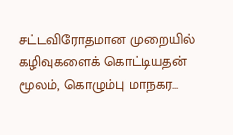சட்டவிரோதமான முறையில் கழிவுகளைக் கொட்டியதன் மூலம், கொழும்பு மாநகர...